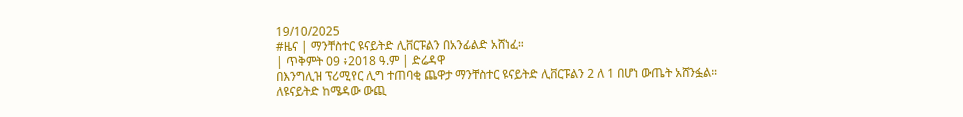19/10/2025
#ዜና | ማንቸስተር ዩናይትድ ሊቨርፑልን በአንፊልድ አሸነፈ።
| ጥቅምት 09 ፥2018 ዓ.ም | ድሬዳዋ
በእንግሊዝ ፕሪሚየር ሊግ ተጠባቂ ጨዋታ ማንቸስተር ዩናይትድ ሊቨርፑልን 2 ለ 1 በሆነ ውጤት አሸንፏል።
ለዩናይትድ ከሜዳው ውጪ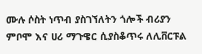ሙሉ ሶስት ነጥብ ያስገኘለትን ጎሎች ብሪያን ምቦሞ እና ሀሪ ማጉዌር ሲያስቆጥሩ ለሊቨርፑል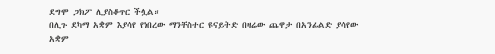ደግሞ ጋክፖ ሊያስቆጥር ችሏል።
በሊጉ ደካማ አቋም እያሳየ የነበረው ማንቸስተር ዩናይትድ በዛሬው ጨዋታ በአንፊልድ ያሳየው አቋም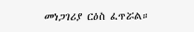መነጋገሪያ ርዕስ ፈጥሯል።